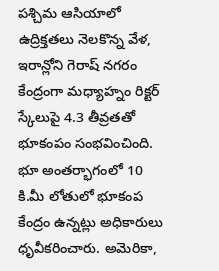పశ్చిమ ఆసియాలో ఉద్రిక్తతలు నెలకొన్న వేళ, ఇరాన్లోని గెరాష్ నగరం కేంద్రంగా మధ్యాహ్నం రిక్టర్ స్కేలుపై 4.3 తీవ్రతతో భూకంపం సంభవించింది. భూ అంతర్భాగంలో 10 కి.మీ లోతులో భూకంప కేంద్రం ఉన్నట్లు అధికారులు ధృవీకరించారు. అమెరికా,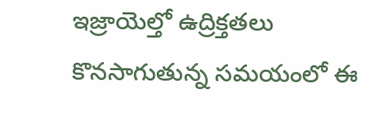ఇజ్రాయెల్తో ఉద్రిక్తతలు కొనసాగుతున్న సమయంలో ఈ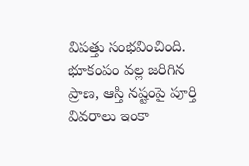విపత్తు సంభవించింది. భూకంపం వల్ల జరిగిన ప్రాణ, ఆస్తి నష్టంపై పూర్తి వివరాలు ఇంకా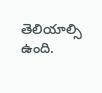తెలియాల్సి ఉంది.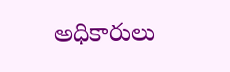అధికారులు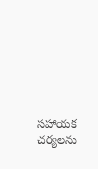సహాయక చర్యలను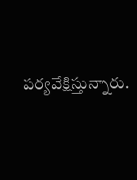పర్యవేక్షిస్తున్నారు.